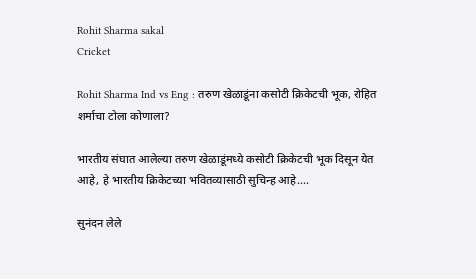Rohit Sharma sakal
Cricket

Rohit Sharma Ind vs Eng : तरुण खेळाडूंना कसोटी क्रिकेटची भूक, रोहित शर्माचा टोला कोणाला?

भारतीय संघात आलेल्या तरुण खेळाडूंमध्ये कसोटी क्रिकेटची भूक दिसून येत आहे, हे भारतीय क्रिकेटच्या भवितव्यासाठी सुचिन्ह आहे....

सुनंदन लेले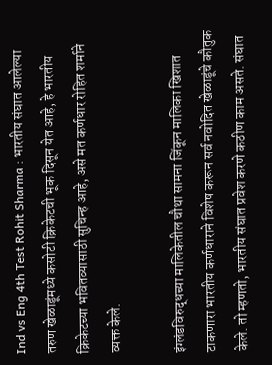Ind vs Eng 4th Test Rohit Sharma : भारतीय संघात आलेल्या तरुण खेळाडूंमध्ये कसोटी क्रिकेटची भूक दिसून येत आहे, हे भारतीय क्रिकेटच्या भवितव्यासाठी सुचिन्ह आहे, असे मत कर्णधार रोहित शर्माने व्यक्त केले.

इंग्लंडविरुद्धच्या मालिकेतील चौथा सामना जिंकून मालिका खिशात टाकणारा भारतीय कर्णधाराने विशेष करून सर्व नवोदित खेळाडूंचे कौतुक केले. तो म्हणतो, भारतीय संघात प्रवेश करणे कठीण काम असते. संघात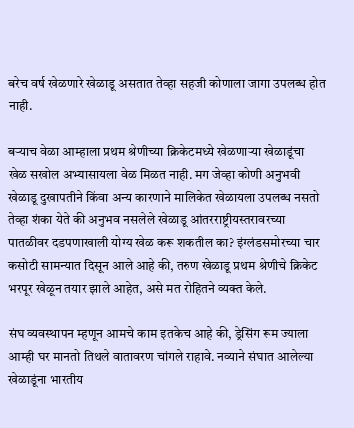बरेच वर्ष खेळणारे खेळाडू असतात तेव्हा सहजी कोणाला जागा उपलब्ध होत नाही.

बऱ्याच वेळा आम्हाला प्रथम श्रेणीच्या क्रिकेटमध्ये खेळणाऱ्या खेळाडूंचा खेळ सखोल अभ्यासायला वेळ मिळत नाही. मग जेव्हा कोणी अनुभवी खेळाडू दुखापतीने किंवा अन्य कारणाने मालिकेत खेळायला उपलब्ध नसतो तेव्हा शंका येते की अनुभव नसलेले खेळाडू आंतरराष्ट्रीयस्तरावरच्या पातळीवर दडपणाखाली योग्य खेळ करू शकतील का? इंग्लंडसमोरच्या चार कसोटी सामन्यात दिसून आले आहे की, तरुण खेळाडू प्रथम श्रेणीचे क्रिकेट भरपूर खेळून तयार झाले आहेत, असे मत रोहितने व्यक्त केले.

संघ व्यवस्थापन म्हणून आमचे काम इतकेच आहे की, ड्रेसिंग रूम ज्याला आम्ही घर मानतो तिथले वातावरण चांगले राहावे. नव्याने संघात आलेल्या खेळाडूंना भारतीय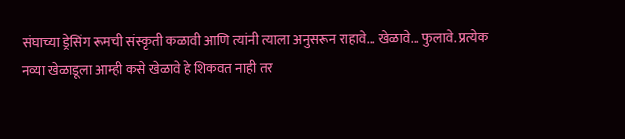संघाच्या ड्रेसिंग रूमची संस्कृती कळावी आणि त्यांनी त्याला अनुसरून राहावे... खेळावे... फुलावे. प्रत्येक नव्या खेळाडूला आम्ही कसे खेळावे हे शिकवत नाही तर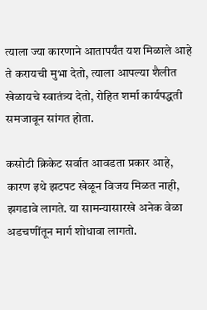त्याला ज्या कारणाने आतापर्यंत यश मिळाले आहे ते करायची मुभा देतो, त्याला आपल्या शैलीत खेळायचे स्वातंत्र्य देतो, रोहित शर्मा कार्यपद्धती समजावून सांगत होता.

कसोटी क्रिकेट सर्वात आवडता प्रकार आहे, कारण इथे झटपट खेळून विजय मिळत नाही, झगडावे लागते. या सामन्यासारखे अनेक वेळा अडचणींतून मार्ग शोधावा लागतो.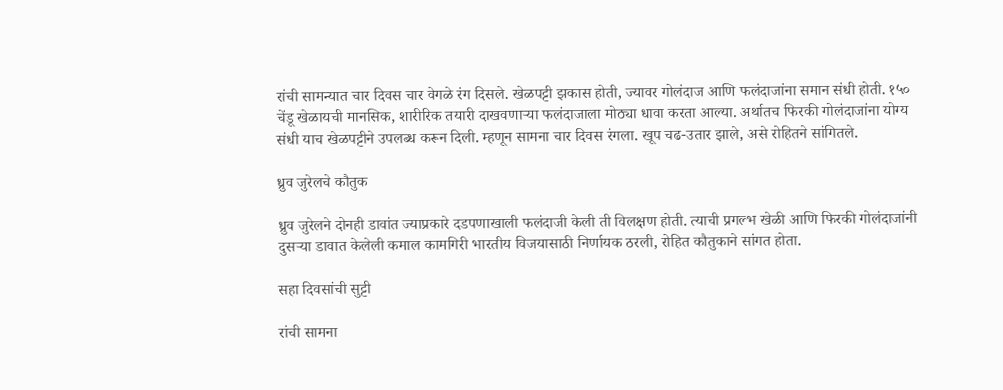रांची सामन्यात चार दिवस चार वेगळे रंग दिसले. खेळपट्टी झकास होती, ज्यावर गोलंदाज आणि फलंदाजांना समान संधी होती. १५० चेंडू खेळायची मानसिक, शारीरिक तयारी दाखवणाऱ्या फलंदाजाला मोठ्या धावा करता आल्या. अर्थातच फिरकी गोलंदाजांना योग्य संधी याच खेळपट्टीने उपलब्ध करून दिली. म्हणून सामना चार दिवस रंगला. खूप चढ-उतार झाले, असे रोहितने सांगितले.

ध्रुव जुरेलचे कौतुक

ध्रुव जुरेलने दोनही डावांत ज्याप्रकारे दडपणाखाली फलंदाजी केली ती विलक्षण होती. त्याची प्रगल्भ खेळी आणि फिरकी गोलंदाजांनी दुसऱ्या डावात केलेली कमाल कामगिरी भारतीय विजयासाठी निर्णायक ठरली, रोहित कौतुकाने सांगत होता.

सहा दिवसांची सुट्टी

रांची सामना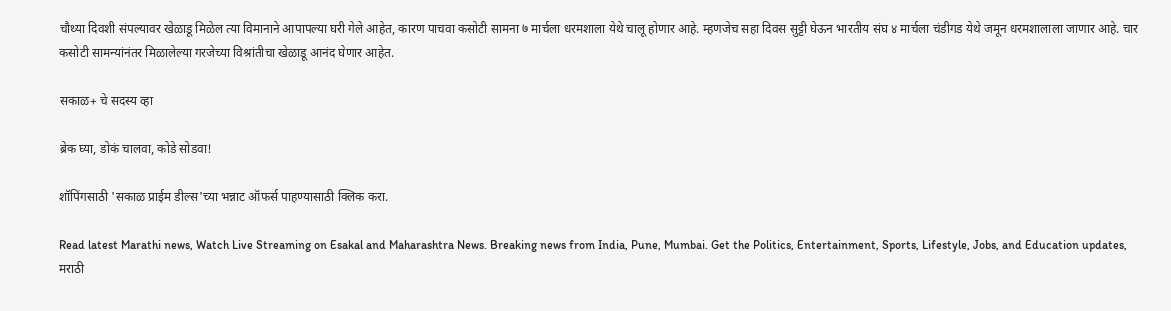चौथ्या दिवशी संपल्यावर खेळाडू मिळेल त्या विमानाने आपापल्या घरी गेले आहेत, कारण पाचवा कसोटी सामना ७ मार्चला धरमशाला येथे चालू होणार आहे. म्हणजेच सहा दिवस सुट्टी घेऊन भारतीय संघ ४ मार्चला चंडीगड येथे जमून धरमशालाला जाणार आहे. चार कसोटी सामन्यांनंतर मिळालेल्या गरजेच्या विश्रांतीचा खेळाडू आनंद घेणार आहेत.

सकाळ+ चे सदस्य व्हा

ब्रेक घ्या, डोकं चालवा, कोडे सोडवा!

शॉपिंगसाठी 'सकाळ प्राईम डील्स'च्या भन्नाट ऑफर्स पाहण्यासाठी क्लिक करा.

Read latest Marathi news, Watch Live Streaming on Esakal and Maharashtra News. Breaking news from India, Pune, Mumbai. Get the Politics, Entertainment, Sports, Lifestyle, Jobs, and Education updates, मराठी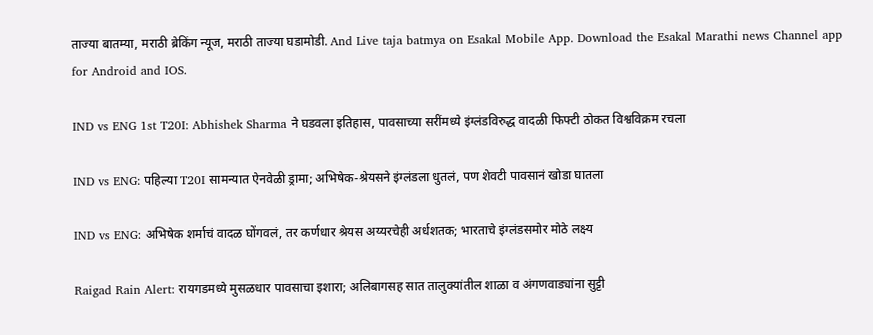ताज्या बातम्या, मराठी ब्रेकिंग न्यूज, मराठी ताज्या घडामोडी. And Live taja batmya on Esakal Mobile App. Download the Esakal Marathi news Channel app for Android and IOS.

IND vs ENG 1st T20I: Abhishek Sharma ने घडवला इतिहास, पावसाच्या सरींमध्ये इंग्लंडविरुद्ध वादळी फिफ्टी ठोकत विश्वविक्रम रचला

IND vs ENG: पहिल्या T20I सामन्यात ऐनवेळी ड्रामा; अभिषेक-श्रेयसने इंग्लंडला धुतलं, पण शेवटी पावसानं खोडा घातला

IND vs ENG: अभिषेक शर्माचं वादळ घोंगवलं, तर कर्णधार श्रेयस अय्यरचेही अर्धशतक; भारताचे इंग्लंडसमोर मोठे लक्ष्य

Raigad Rain Alert: रायगडमध्ये मुसळधार पावसाचा इशारा; अलिबागसह सात तालुक्यांतील शाळा व अंगणवाड्यांना सुट्टी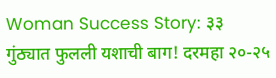Woman Success Story: ३३ गुंठ्यात फुलली यशाची बाग! दरमहा २०-२५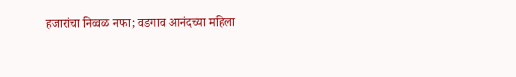हजारांचा निव्वळ नफा; वडगाव आनंदच्या महिला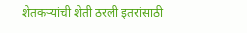शेतकऱ्यांची शेती ठरली इतरांसाठी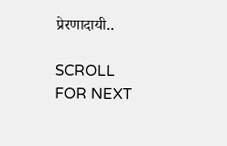प्रेरणादायी..

SCROLL FOR NEXT